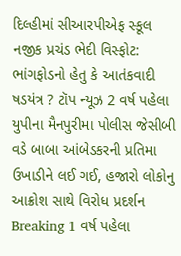દિલ્હીમાં સીઆરપીએફ સ્કૂલ નજીક પ્રચંડ ભેદી વિસ્ફોટ: ભાંગફોડનો હેતુ કે આતંકવાદી ષડયંત્ર ? ટૉપ ન્યૂઝ 2 વર્ષ પહેલા
યુપીના મૈનપુરીમા પોલીસ જેસીબી વડે બાબા આંબેડકરની પ્રતિમા ઉખાડીને લઈ ગઈ, હજારો લોકોનુ આક્રોશ સાથે વિરોધ પ્રદર્શન Breaking 1 વર્ષ પહેલા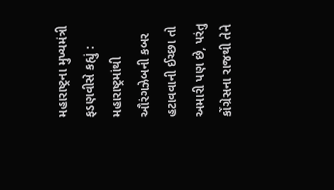મહારાષ્ટ્રના મુખ્યમંત્રી ફડણવીસે કહ્યું : મહારાષ્ટ્રમાંથી ઔરંગઝેબની કબર હટાવવાની ઈચ્છા તો અમારી પણ છે, પરંતુ કોંગ્રેસના રાજથી તેને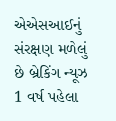એએસઆઈનું સંરક્ષણ મળેલું છે બ્રેકિંગ ન્યૂઝ 1 વર્ષ પહેલા